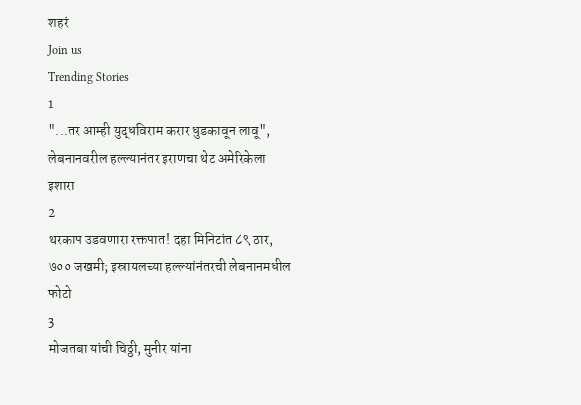शहरं
Join us
Trending Stories
1
"...तर आम्ही युद्धविराम करार धुडकावून लावू", लेबनानवरील हल्ल्यानंतर इराणचा थेट अमेरिकेला इशारा
2
थरकाप उडवणारा रक्तपात! दहा मिनिटांत ८९ ठार, ७०० जखमी; इस्रायलच्या हल्ल्यांनंतरची लेबनानमधील फोटो
3
मोजतबा यांची चिठ्ठी, मुनीर यांना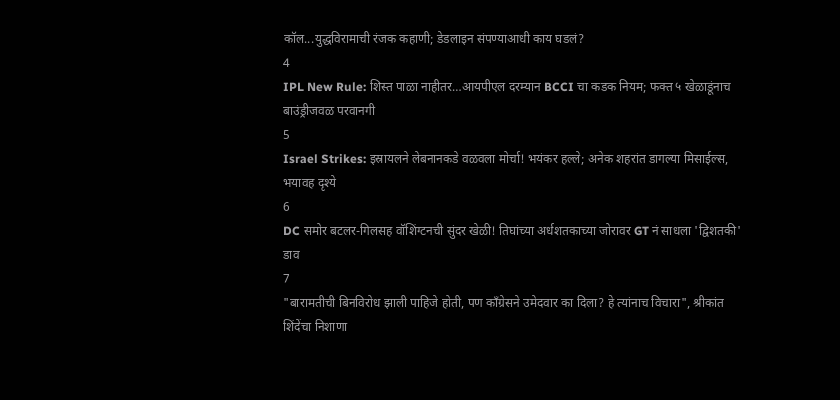कॉल...युद्धविरामाची रंजक कहाणी; डेडलाइन संपण्याआधी काय घडलं?
4
IPL New Rule: शिस्त पाळा नाहीतर…आयपीएल दरम्यान BCCI चा कडक नियम; फक्त ५ खेळाडूंनाच बाउंड्रीजवळ परवानगी
5
Israel Strikes: इस्रायलने लेबनानकडे वळवला मोर्चा! भयंकर हल्ले; अनेक शहरांत डागल्या मिसाईल्स, भयावह दृश्ये
6
DC समोर बटलर-गिलसह वॉशिंग्टनची सुंदर खेळी! तिघांच्या अर्धशतकाच्या जोरावर GT नं साधला 'द्विशतकी' डाव
7
"बारामतीची बिनविरोध झाली पाहिजे होती, पण काँग्रेसने उमेदवार का दिला? हे त्यांनाच विचारा", श्रीकांत शिंदेंचा निशाणा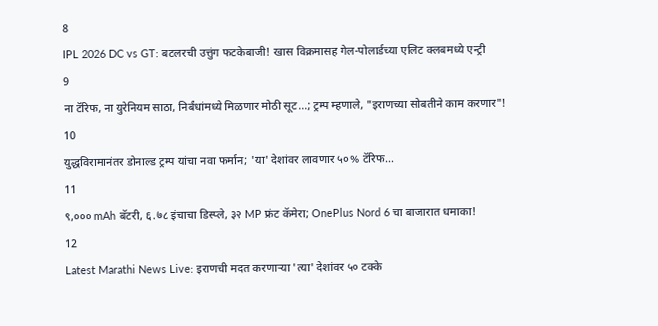8
IPL 2026 DC vs GT: बटलरची उत्तुंग फटकेबाजी! खास विक्रमासह गेल-पोलार्डच्या एलिट क्लबमध्ये एन्ट्री
9
ना टॅरिफ, ना युरेनियम साठा, निर्बंधांमध्ये मिळणार मोठी सूट...; ट्रम्प म्हणाले, "इराणच्या सोबतीने काम करणार"!
10
युद्धविरामानंतर डोनाल्ड ट्रम्प यांचा नवा फर्मान; 'या' देशांवर लावणार ५०% टॅरिफ...
11
९,००० mAh बॅटरी, ६.७८ इंचाचा डिस्प्ले, ३२ MP फ्रंट कॅमेरा; OnePlus Nord 6 चा बाजारात धमाका!
12
Latest Marathi News Live: इराणची मदत करणाऱ्या 'त्या' देशांवर ५० टक्के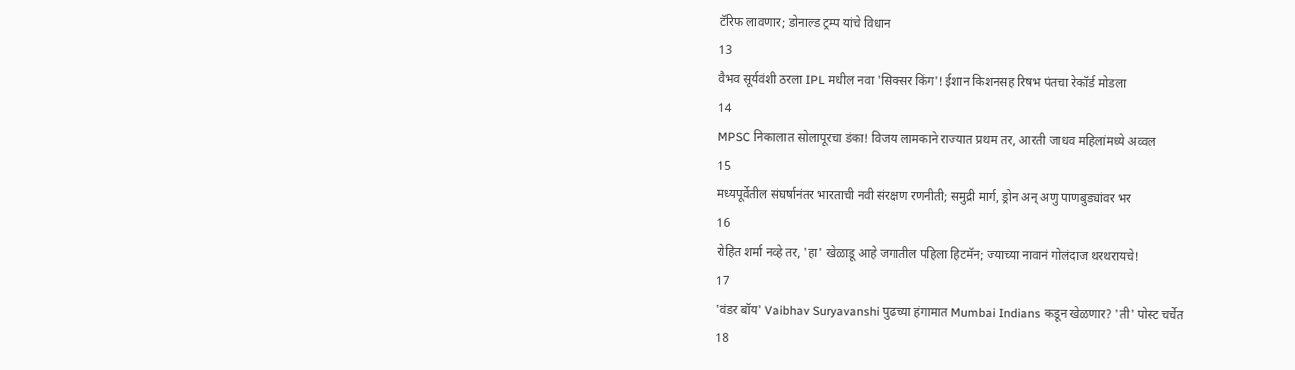टॅरिफ लावणार; डोनाल्ड ट्रम्प यांचे विधान
13
वैभव सूर्यवंशी ठरला IPL मधील नवा 'सिक्सर किंग'! ईशान किशनसह रिषभ पंतचा रेकॉर्ड मोडला
14
MPSC निकालात सोलापूरचा डंका! विजय लामकाने राज्यात प्रथम तर, आरती जाधव महिलांमध्ये अव्वल
15
मध्यपूर्वेतील संघर्षानंतर भारताची नवी संरक्षण रणनीती; समुद्री मार्ग, ड्रोन अन् अणु पाणबुड्यांवर भर
16
रोहित शर्मा नव्हे तर, 'हा' खेळाडू आहे जगातील पहिला हिटमॅन; ज्याच्या नावानं गोलंदाज थरथरायचे!
17
'वंडर बॉय' Vaibhav Suryavanshi पुढच्या हंगामात Mumbai Indians कडून खेळणार? 'ती' पोस्ट चर्चेत
18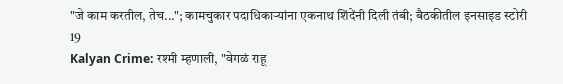"जे काम करतील, तेच..."; कामचुकार पदाधिकाऱ्यांना एकनाथ शिंदेंनी दिली तंबी; बैठकीतील इनसाइड स्टोरी
19
Kalyan Crime: रश्मी म्हणाली, "वेगळं राहू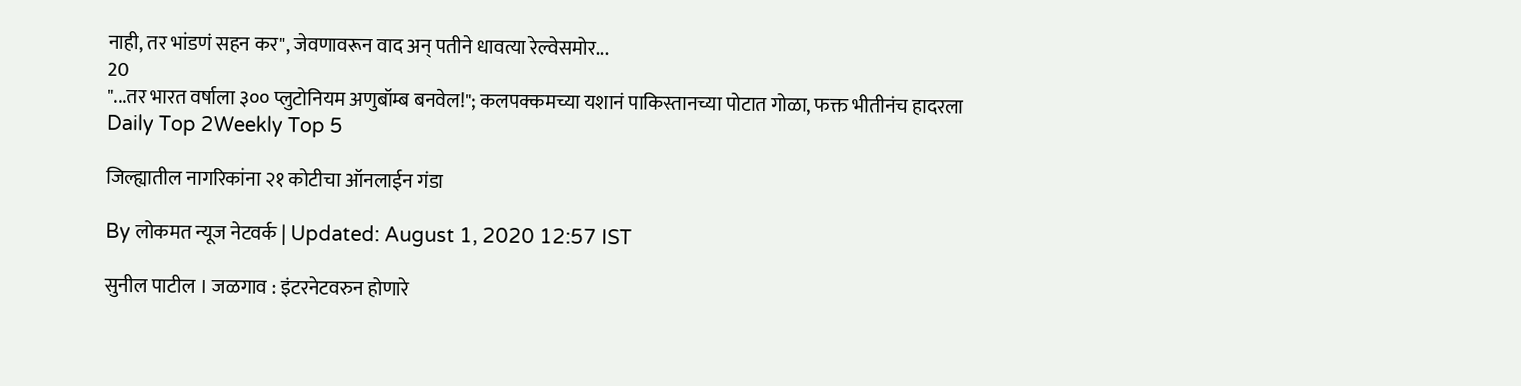नाही, तर भांडणं सहन कर", जेवणावरून वाद अन् पतीने धावत्या रेल्वेसमोर...
20
"...तर भारत वर्षाला ३०० प्लुटोनियम अणुबॉम्ब बनवेल!"; कलपक्कमच्या यशानं पाकिस्तानच्या पोटात गोळा, फक्त भीतीनंच हादरला
Daily Top 2Weekly Top 5

जिल्ह्यातील नागरिकांना २१ कोटीचा ऑनलाईन गंडा

By लोकमत न्यूज नेटवर्क | Updated: August 1, 2020 12:57 IST

सुनील पाटील । जळगाव : इंटरनेटवरुन होणारे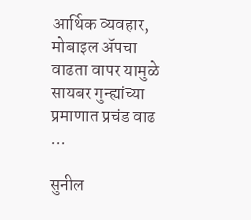आर्थिक व्यवहार, मोबाइल अ‍ॅपचा वाढता वापर यामुळे सायबर गुन्ह्यांच्या प्रमाणात प्रचंड वाढ ...

सुनील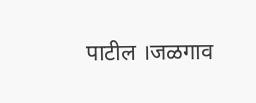पाटील ।जळगाव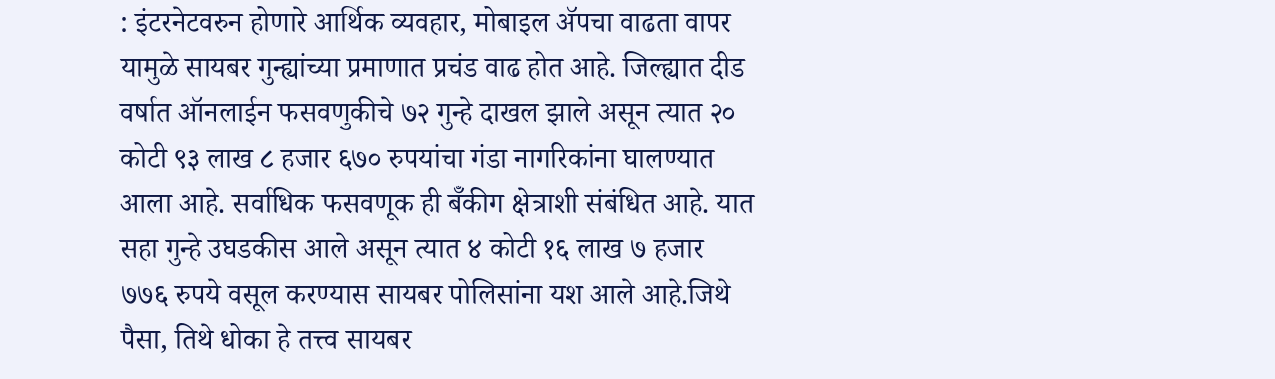: इंटरनेटवरुन होणारे आर्थिक व्यवहार, मोबाइल अ‍ॅपचा वाढता वापर यामुळे सायबर गुन्ह्यांच्या प्रमाणात प्रचंड वाढ होत आहे. जिल्ह्यात दीड वर्षात ऑनलाईन फसवणुकीचे ७२ गुन्हे दाखल झाले असून त्यात २० कोटी ९३ लाख ८ हजार ६७० रुपयांचा गंडा नागरिकांना घालण्यात आला आहे. सर्वाधिक फसवणूक ही बॅँकीग क्षेत्राशी संबंधित आहे. यात सहा गुन्हे उघडकीस आले असून त्यात ४ कोटी १६ लाख ७ हजार ७७६ रुपये वसूल करण्यास सायबर पोलिसांना यश आले आहे.जिथे पैसा, तिथे धोका हे तत्त्व सायबर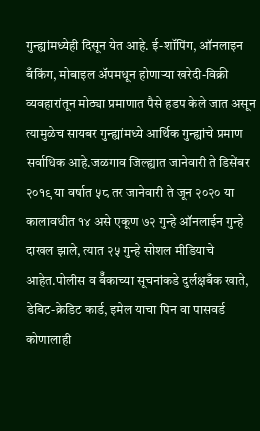गुन्ह्यांमध्येही दिसून येत आहे. ई-शॉपिंग, ऑनलाइन बँकिंग, मोबाइल अ‍ॅपमधून होणाऱ्या खरेदी-विक्री व्यवहारांतून मोठ्या प्रमाणात पैसे हडप केले जात असून त्यामुळेच सायबर गुन्ह्यांमध्ये आर्थिक गुन्ह्यांचे प्रमाण सर्वाधिक आहे.जळगाव जिल्ह्यात जानेवारी ते डिसेंबर २०१९ या वर्षात ५८ तर जानेवारी ते जून २०२० या कालावधीत १४ असे एकूण ७२ गुन्हे ऑनलाईन गुन्हे दाखल झाले, त्यात २५ गुन्हे सोशल मीडियाचे आहेत.पोलीस व बॅँकाच्या सूचनांकडे दुर्लक्षबँक खाते, डेबिट-क्रेडिट कार्ड, इमेल याचा पिन वा पासवर्ड कोणालाही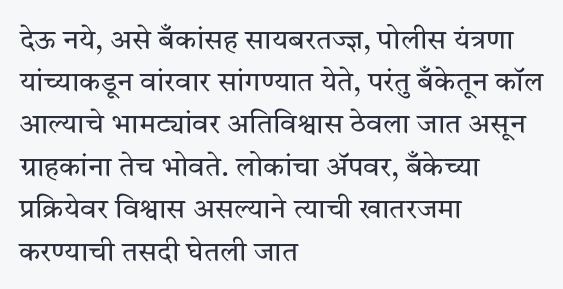देऊ नये, असे बँकांसह सायबरतज्ज्ञ, पोलीस यंत्रणा यांच्याकडून वांरवार सांगण्यात येते, परंतु बँकेतून कॉल आल्याचे भामट्यांवर अतिविश्वास ठेवला जात असून ग्राहकांना तेच भोवते. लोकांचा अ‍ॅपवर, बँकेच्या प्रक्रियेवर विश्वास असल्याने त्याची खातरजमा करण्याची तसदी घेतली जात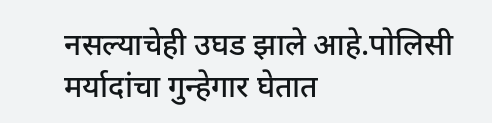नसल्याचेही उघड झाले आहे.पोलिसी मर्यादांचा गुन्हेगार घेतात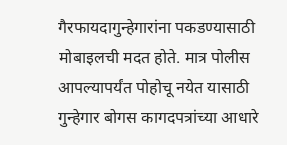गैरफायदागुन्हेगारांना पकडण्यासाठी मोबाइलची मदत होते. मात्र पोलीस आपल्यापर्यंत पोहोचू नयेत यासाठी गुन्हेगार बोगस कागदपत्रांच्या आधारे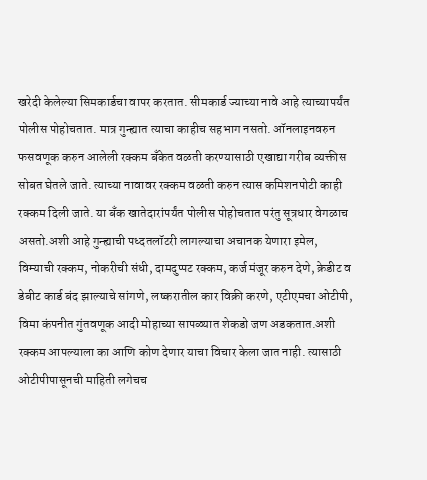खरेदी केलेल्या सिमकार्डचा वापर करतात. सीमकार्ड ज्याच्या नावे आहे त्याच्यापर्यंत पोलीस पोहोचतात. मात्र गुन्ह्यात त्याचा काहीच सहभाग नसतो. ऑनलाइनवरुन फसवणूक करुन आलेली रक्कम बँकेत वळती करण्यासाठी एखाद्या गरीब व्यक्तीस सोबत घेतले जाते. त्याच्या नावावर रक्कम वळती करुन त्यास कमिशनपोटी काही रक्कम दिली जाते. या बँक खातेदारांपर्यंत पोलीस पोहोचतात परंतु सूत्रधार वेगळाच असतो.अशी आहे गुन्ह्याची पध्दतलॉटरी लागल्याचा अचानक येणारा इमेल, विम्याची रक्कम, नोकरीची संधी, दामदुप्पट रक्कम, कर्ज मंजूर करुन देणे, क्रेडीट व डेबीट कार्ड बंद झाल्याचे सांगणे, लष्करातील कार विक्री करणे, एटीएमचा ओटीपी, विमा कंपनीत गुंतवणूक आदी मोहाच्या सापळ्यात शेकडो जण अडकतात.अशी रक्कम आपल्याला का आणि कोण देणार याचा विचार केला जात नाही. त्यासाठी ओटीपीपासूनची माहिती लगेचच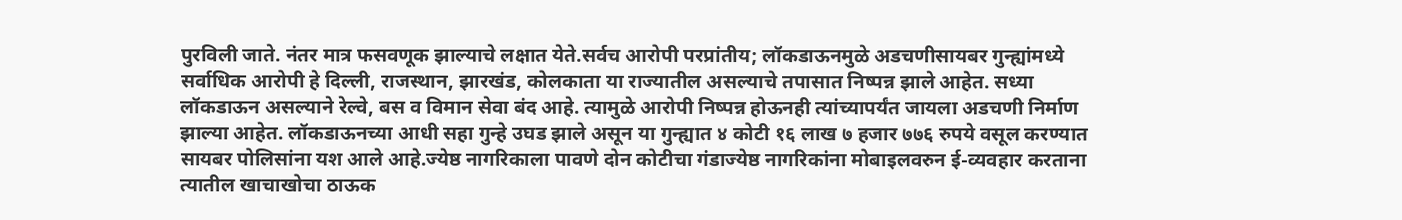पुरविली जाते. नंतर मात्र फसवणूक झाल्याचे लक्षात येते.सर्वच आरोपी परप्रांतीय; लॉकडाऊनमुळे अडचणीसायबर गुन्ह्यांमध्ये सर्वाधिक आरोपी हे दिल्ली, राजस्थान, झारखंड, कोलकाता या राज्यातील असल्याचे तपासात निष्पन्न झाले आहेत. सध्या लॉकडाऊन असल्याने रेल्वे, बस व विमान सेवा बंद आहे. त्यामुळे आरोपी निष्पन्न होऊनही त्यांच्यापर्यंत जायला अडचणी निर्माण झाल्या आहेत. लॉकडाऊनच्या आधी सहा गुन्हे उघड झाले असून या गुन्ह्यात ४ कोटी १६ लाख ७ हजार ७७६ रुपये वसूल करण्यात सायबर पोलिसांना यश आले आहे.ज्येष्ठ नागरिकाला पावणे दोन कोटीचा गंडाज्येष्ठ नागरिकांना मोबाइलवरुन ई-व्यवहार करताना त्यातील खाचाखोचा ठाऊक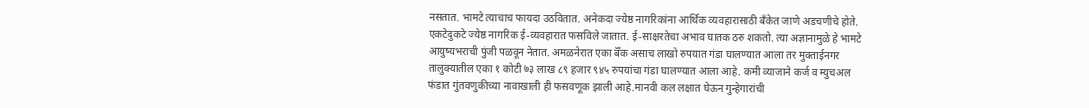नसतात. भामटे त्याचाच फायदा उठवितात. अनेकदा ज्येष्ठ नागरिकांना आर्थिक व्यवहारासाठी बँकेत जाणे अडचणीचे होते. एकटेदुकटे ज्येष्ठ नागरिक ई-व्यवहारात फसविले जातात. ई-साक्षरतेचा अभाव घातक ठरु शकतो. त्या अज्ञानामुळे हे भामटे आयुष्यभराची पुंजी पळवून नेतात. अमळनेरात एका बॅँक असाच लाखो रुपयात गंडा घालण्यात आला तर मुक्ताईनगर तालुक्यातील एका १ कोटी ७३ लाख ८९ हजार ९४५ रुपयांचा गंडा घालण्यात आला आहे. कमी व्याजाने कर्ज व म्युचअल फंडात गुंतवणुकीच्या नावाखाली ही फसवणूक झाली आहे.मानवी कल लक्षात घेऊन गुन्हेगारांची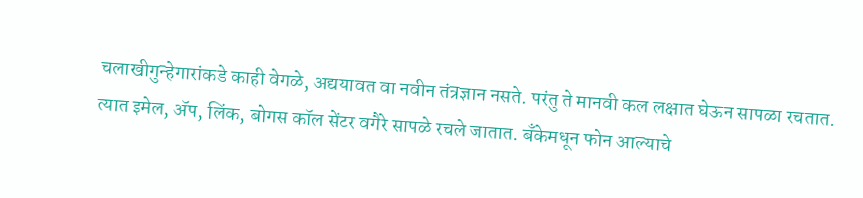चलाखीगुन्हेगारांकडे काही वेगळे, अद्ययावत वा नवीन तंत्रज्ञान नसते. परंतु ते मानवी कल लक्षात घेऊन सापळा रचतात. त्यात इमेल, अ‍ॅप, लिंक, बोगस कॉल सेंटर वगैरे सापळे रचले जातात. बँकेमधून फोन आल्याचे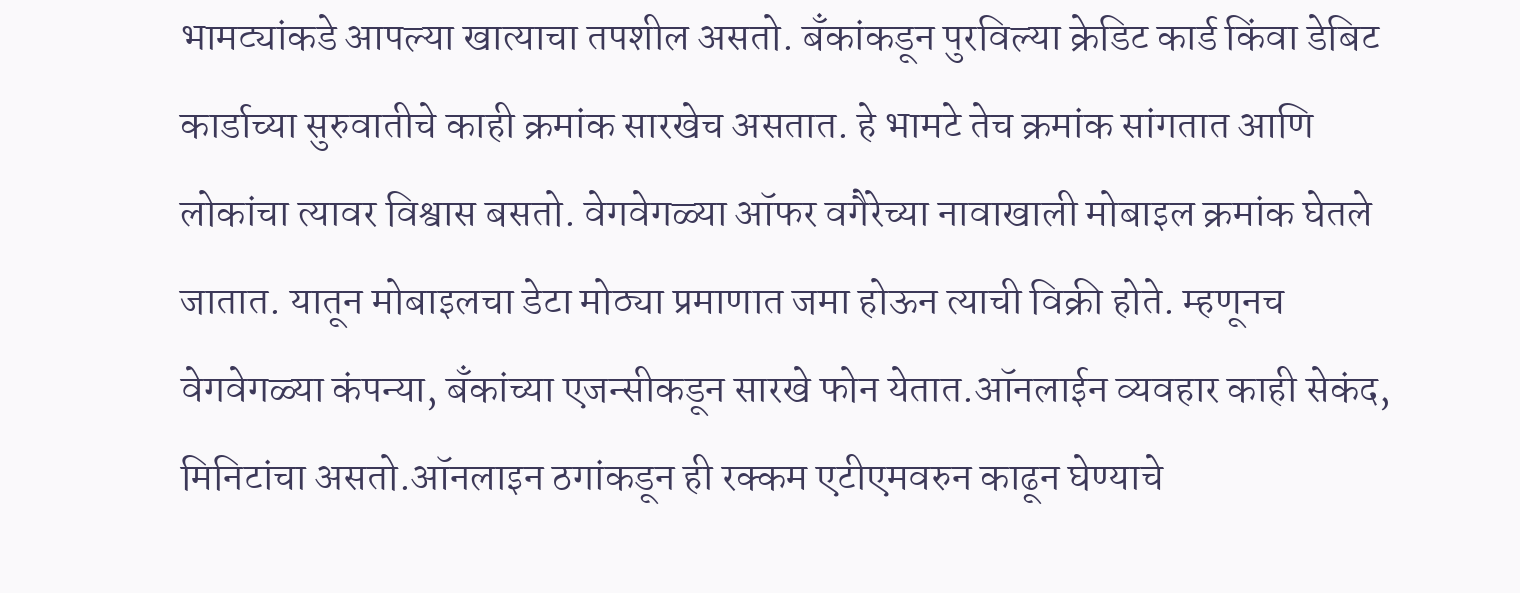भामट्यांकडे आपल्या खात्याचा तपशील असतो. बँकांकडून पुरविल्या क्रेडिट कार्ड किंवा डेबिट कार्डाच्या सुरुवातीचे काही क्रमांक सारखेच असतात. हे भामटे तेच क्रमांक सांगतात आणि लोकांचा त्यावर विश्वास बसतो. वेगवेगळ्या ऑफर वगैरेच्या नावाखाली मोबाइल क्रमांक घेतले जातात. यातून मोबाइलचा डेटा मोठ्या प्रमाणात जमा होऊन त्याची विक्री होते. म्हणूनच वेगवेगळ्या कंपन्या, बँकांच्या एजन्सीकडून सारखे फोन येतात.ऑनलाईन व्यवहार काही सेकंद, मिनिटांचा असतो.ऑनलाइन ठगांकडून ही रक्कम एटीएमवरुन काढून घेण्याचे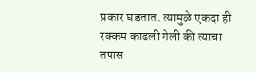प्रकार घडतात. त्यामुळे एकदा ही रक्कम काढली गेली की त्याचा तपास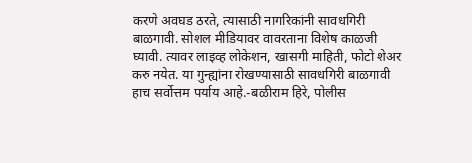करणे अवघड ठरते, त्यासाठी नागरिकांनी सावधगिरी बाळगावी. सोशल मीडियावर वावरताना विशेष काळजी घ्यावी. त्यावर लाइव्ह लोकेशन, खासगी माहिती, फोटो शेअर करु नयेत. या गुन्ह्यांना रोखण्यासाठी सावधगिरी बाळगावी हाच सर्वोत्तम पर्याय आहे.-बळीराम हिरे, पोलीस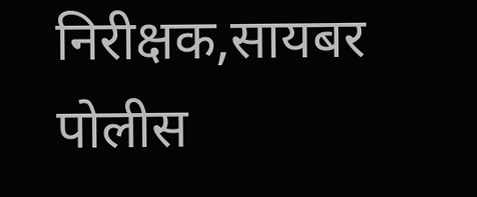निरीक्षक,सायबर पोलीस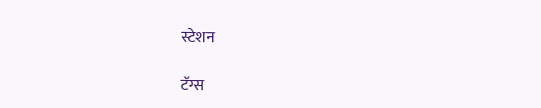स्टेशन

टॅग्स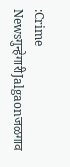:Crime Newsगुन्हेगारीJalgaonजळगाव